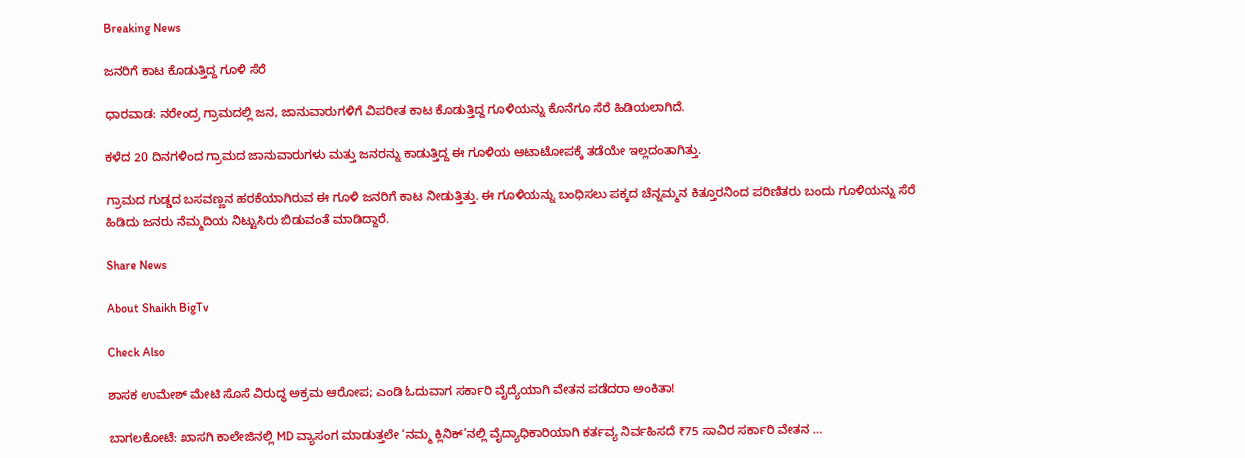Breaking News

ಜನರಿಗೆ ಕಾಟ ಕೊಡುತ್ತಿದ್ದ ಗೂಳಿ ಸೆರೆ

ಧಾರವಾಡ: ನರೇಂದ್ರ ಗ್ರಾಮದಲ್ಲಿ ಜನ, ಜಾನುವಾರುಗಳಿಗೆ ವಿಪರೀತ ಕಾಟ ಕೊಡುತ್ತಿದ್ದ ಗೂಳಿಯನ್ನು ಕೊನೆಗೂ ಸೆರೆ ಹಿಡಿಯಲಾಗಿದೆ.

ಕಳೆದ 20 ದಿನಗಳಿಂದ ಗ್ರಾಮದ ಜಾನುವಾರುಗಳು ಮತ್ತು ಜನರನ್ನು ಕಾಡುತ್ತಿದ್ದ ಈ ಗೂಳಿಯ ಆಟಾಟೋಪಕ್ಕೆ ತಡೆಯೇ ಇಲ್ಲದಂತಾಗಿತ್ತು.

ಗ್ರಾಮದ ಗುಡ್ಡದ ಬಸವಣ್ಣನ ಹರಕೆಯಾಗಿರುವ ಈ ಗೂಳಿ ಜನರಿಗೆ ಕಾಟ ನೀಡುತ್ತಿತ್ತು. ಈ ಗೂಳಿಯನ್ನು ಬಂಧಿಸಲು ಪಕ್ಕದ ಚೆನ್ನಮ್ಮನ ಕಿತ್ತೂರನಿಂದ ಪರಿಣಿತರು ಬಂದು ಗೂಳಿಯನ್ನು ಸೆರೆ ಹಿಡಿದು ಜನರು ನೆಮ್ಮದಿಯ ನಿಟ್ಟುಸಿರು ಬಿಡುವಂತೆ ಮಾಡಿದ್ದಾರೆ.

Share News

About Shaikh BigTv

Check Also

ಶಾಸಕ ಉಮೇಶ್ ಮೇಟಿ ಸೊಸೆ ವಿರುದ್ಧ ಅಕ್ರಮ ಆರೋಪ; ಎಂಡಿ ಓದುವಾಗ ಸರ್ಕಾರಿ ವೈದ್ಯೆಯಾಗಿ ವೇತನ ಪಡೆದರಾ ಅಂಕಿತಾ!

ಬಾಗಲಕೋಟೆ: ಖಾಸಗಿ ಕಾಲೇಜಿನಲ್ಲಿ MD ವ್ಯಾಸಂಗ ಮಾಡುತ್ತಲೇ ‘ನಮ್ಮ ಕ್ಲಿನಿಕ್’ನಲ್ಲಿ ವೈದ್ಯಾಧಿಕಾರಿಯಾಗಿ ಕರ್ತವ್ಯ ನಿರ್ವಹಿಸದೆ ₹75 ಸಾವಿರ ಸರ್ಕಾರಿ ವೇತನ …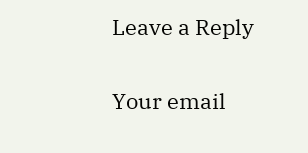Leave a Reply

Your email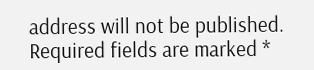address will not be published. Required fields are marked *